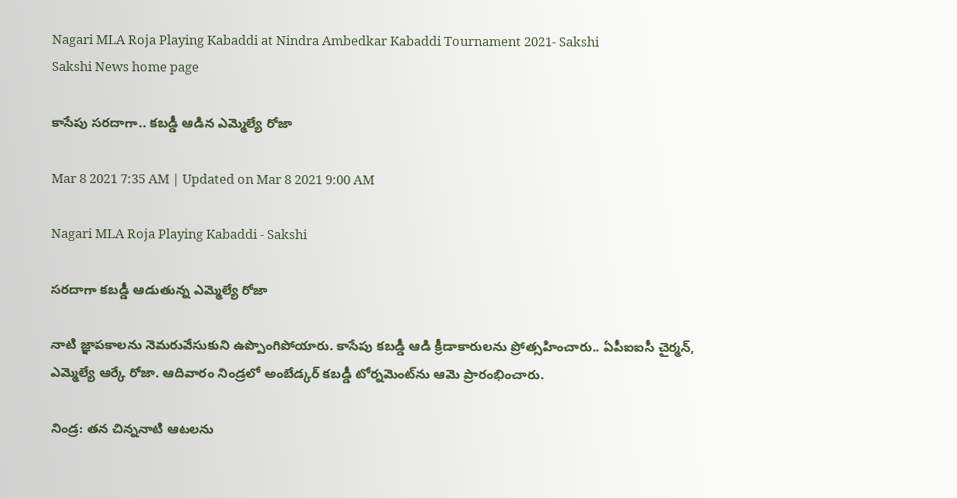Nagari MLA Roja Playing Kabaddi at Nindra Ambedkar Kabaddi Tournament 2021- Sakshi
Sakshi News home page

కాసేపు సరదాగా.. కబడ్డీ ఆడిన ఎమ్మెల్యే రోజా

Mar 8 2021 7:35 AM | Updated on Mar 8 2021 9:00 AM

Nagari MLA Roja Playing Kabaddi - Sakshi

సరదాగా కబడ్డీ ఆడుతున్న ఎమ్మెల్యే రోజా

నాటి జ్ఞాపకాలను నెమరువేసుకుని ఉప్పొంగిపోయారు. కాసేపు కబడ్డీ ఆడి క్రీడాకారులను ప్రోత్సహించారు.. ఏపీఐఐసీ చైర్మన్, ఎమ్మెల్యే ఆర్కే రోజా. ఆదివారం నిండ్రలో అంబేడ్కర్‌ కబడ్డీ టోర్నమెంట్‌ను ఆమె ప్రారంభించారు.

నిండ్ర: తన చిన్ననాటి ఆటలను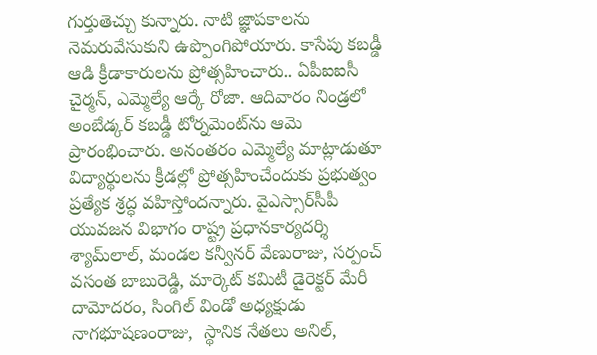గుర్తుతెచ్చు కున్నారు. నాటి జ్ఞాపకాలను నెమరువేసుకుని ఉప్పొంగిపోయారు. కాసేపు కబడ్డీ ఆడి క్రీడాకారులను ప్రోత్సహించారు.. ఏపీఐఐసీ చైర్మన్, ఎమ్మెల్యే ఆర్కే రోజా. ఆదివారం నిండ్రలో అంబేడ్కర్‌ కబడ్డీ టోర్నమెంట్‌ను ఆమె ప్రారంభించారు. అనంతరం ఎమ్మెల్యే మాట్లాడుతూ విద్యార్థులను క్రీడల్లో ప్రోత్సహించేందుకు ప్రభుత్వం ప్రత్యేక శ్రద్ధ వహిస్తోందన్నారు. వైఎస్సార్‌సీపీ యువజన విభాగం రాష్ట్ర ప్రధానకార్యదర్శి శ్యామ్‌లాల్, మండల కన్వీనర్‌ వేణురాజు, సర్పంచ్‌ వసంత బాబురెడ్డి, మార్కెట్‌ కమిటీ డైరెక్టర్‌ మేరీ దామోదరం, సింగిల్‌ విండో అధ్యక్షుడు నాగభూషణంరాజు,  స్థానిక నేతలు అనిల్,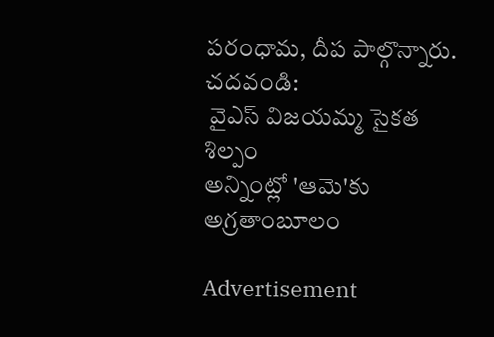పరంధామ, దీప పాల్గొన్నారు.
చదవండి:
 వైఎస్‌ విజయమ్మ సైకత శిల్పం
అన్నింట్లో 'ఆమె'కు అగ్రతాంబూలం

Advertisement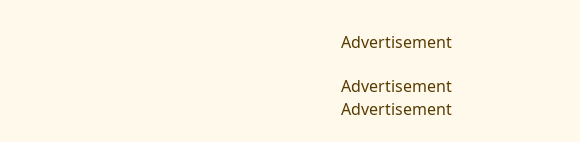Advertisement

Advertisement
Advertisement